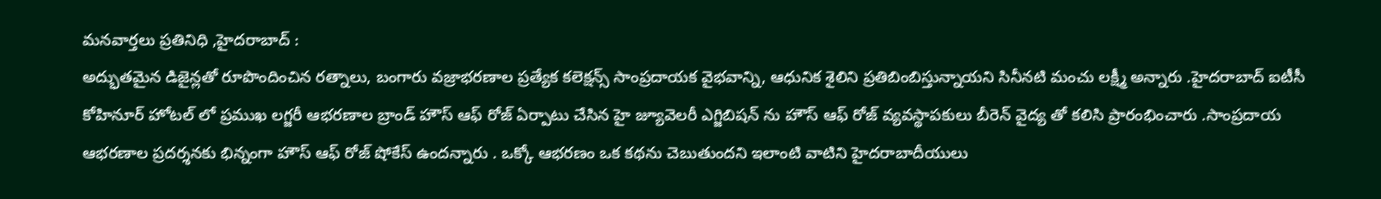మనవార్తలు ప్రతినిధి ,హైదరాబాద్ :
అద్భుతమైన డిజైన్లతో రూపొందించిన రత్నాలు, బంగారు వజ్రాభరణాల ప్రత్యేక కలెక్షన్స్ సాంప్రదాయక వైభవాన్ని, ఆధునిక శైలిని ప్రతిబింబిస్తున్నాయని సినీనటి మంచు లక్ష్మీ అన్నారు .హైదరాబాద్ ఐటీసీ కోహినూర్ హోటల్ లో ప్రముఖ లగ్జరీ ఆభరణాల బ్రాండ్ హౌస్ ఆఫ్ రోజ్ ఏర్పాటు చేసిన హై జ్యూవెలరీ ఎగ్జిబిషన్ ను హౌస్ ఆఫ్ రోజ్ వ్యవస్థాపకులు బీరెన్ వైద్య తో కలిసి ప్రారంభించారు .సాంప్రదాయ ఆభరణాల ప్రదర్శనకు భిన్నంగా హౌస్ ఆఫ్ రోజ్ షోకేస్ ఉందన్నారు . ఒక్కో ఆభరణం ఒక కథను చెబుతుందని ఇలాంటి వాటిని హైదరాబాదీయులు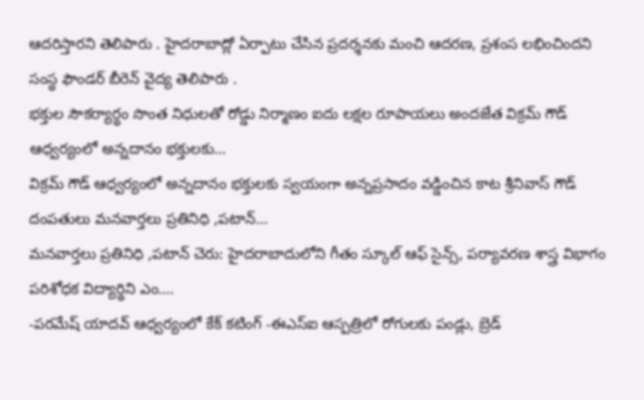ఆదరిస్తారని తెలిపారు . హైదరాబాద్లో ఏర్పాటు చేసిన ప్రదర్శనకు మంచి ఆదరణ, ప్రశంస లభించిందని సంస్థ ఫౌండర్ బీరెన్ వైద్య తెలిపారు .
భక్తుల సౌకర్యార్థం సొంత నిధులతో రోడ్డు నిర్మాణం ఐదు లక్షల రూపాయలు అందజేత విక్రమ్ గౌడ్ ఆధ్వర్యంలో అన్నదానం భక్తులకు…
విక్రమ్ గౌడ్ ఆధ్వర్యంలో అన్నదానం భక్తులకు స్వయంగా అన్నప్రసాదం వడ్డించిన కాట శ్రీనివాస్ గౌడ్ దంపతులు మనవార్తలు ప్రతినిధి ,పటాన్…
మనవార్తలు ప్రతినిధి ,పటాన్ చెరు: హైదరాబాదులోని గీతం స్కూల్ ఆఫ్ సైన్స్, పర్యావరణ శాస్త్ర విభాగం పరిశోధక విద్యార్థిని ఎం.…
-పరమేష్ యాదవ్ ఆధ్వర్యంలో కేక్ కటింగ్ -ఈఎస్ఐ ఆస్పత్రిలో రోగులకు పండ్లు, బ్రెడ్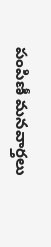పంపిణీ మనవార్తలు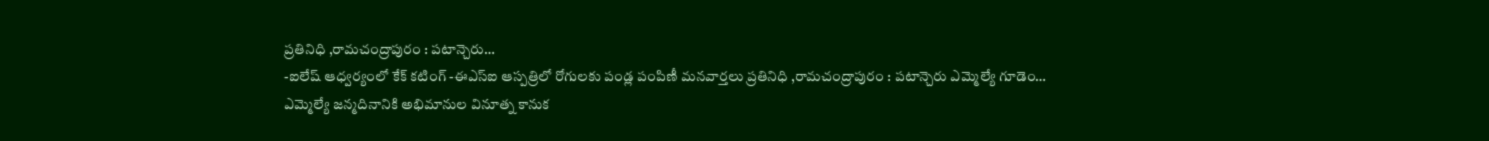ప్రతినిధి ,రామచంద్రాపురం : పటాన్చెరు…
-ఐలేష్ ఆధ్వర్యంలో కేక్ కటింగ్ -ఈఎస్ఐ ఆస్పత్రిలో రోగులకు పండ్ల పంపిణీ మనవార్తలు ప్రతినిధి ,రామచంద్రాపురం : పటాన్చెరు ఎమ్మెల్యే గూడెం…
ఎమ్మెల్యే జన్మదినానికి అభిమానుల వినూత్న కానుక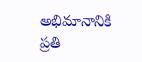అభిమానానికి ప్రతి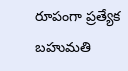రూపంగా ప్రత్యేక బహుమతి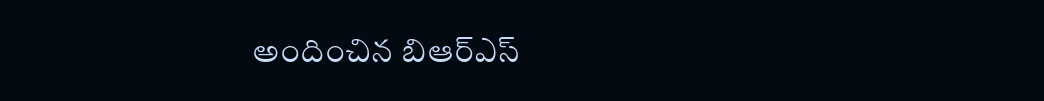అందించిన బిఆర్ఎస్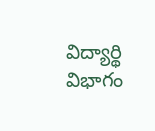విద్యార్థి విభాగం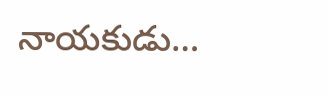నాయకుడు…